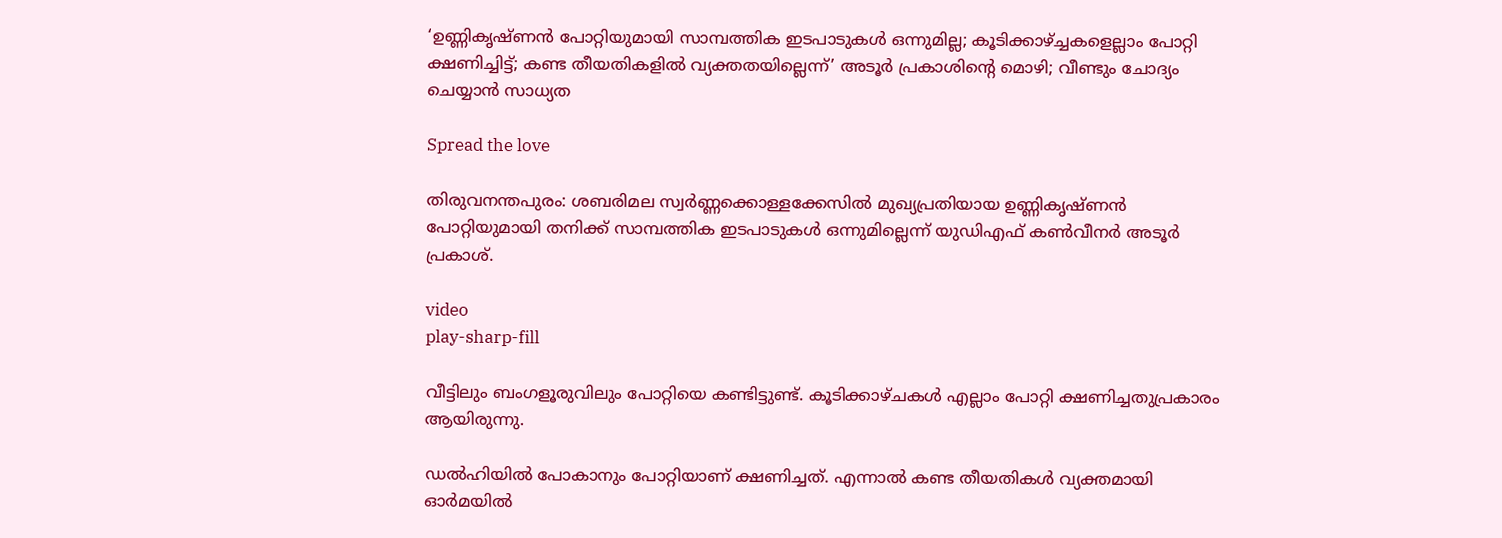‘ഉണ്ണികൃഷ്ണൻ പോറ്റിയുമായി സാമ്പത്തിക ഇടപാടുകള്‍ ഒന്നുമില്ല; കൂടിക്കാഴ്ച്ചകളെല്ലാം പോറ്റി ക്ഷണിച്ചിട്ട്; കണ്ട തീയതികളില്‍ വ്യക്തതയില്ലെന്ന്’ അടൂര്‍ പ്രകാശിൻ്റെ മൊഴി; വീണ്ടും ചോദ്യം ചെയ്യാൻ സാധ്യത

Spread the love

തിരുവനന്തപുരം: ശബരിമല സ്വർണ്ണക്കൊള്ളക്കേസില്‍ മുഖ്യപ്രതിയായ ഉണ്ണികൃഷ്ണൻ പോറ്റിയുമായി തനിക്ക് സാമ്പത്തിക ഇടപാടുകള്‍ ഒന്നുമില്ലെന്ന് യുഡിഎഫ് കണ്‍വീനർ അടൂർ പ്രകാശ്.

video
play-sharp-fill

വീട്ടിലും ബംഗളൂരുവിലും പോറ്റിയെ കണ്ടിട്ടുണ്ട്. കൂടിക്കാഴ്ചകള്‍ എല്ലാം പോറ്റി ക്ഷണിച്ചതുപ്രകാരം ആയിരുന്നു.

ഡൽഹിയില്‍ പോകാനും പോറ്റിയാണ് ക്ഷണിച്ചത്. എന്നാല്‍ കണ്ട തീയതികള്‍ വ്യക്തമായി ഓർമയില്‍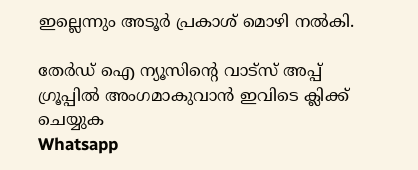ഇല്ലെന്നും അടൂർ പ്രകാശ് മൊഴി നല്‍കി.

തേർഡ് ഐ ന്യൂസിന്റെ വാട്സ് അപ്പ് ഗ്രൂപ്പിൽ അംഗമാകുവാൻ ഇവിടെ ക്ലിക്ക് ചെയ്യുക
Whatsapp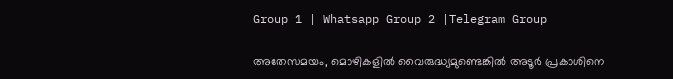Group 1 | Whatsapp Group 2 |Telegram Group

അതേസമയം, മൊഴികളില്‍ വൈരുദ്ധ്യമുണ്ടെങ്കില്‍ അടൂർ പ്രകാശിനെ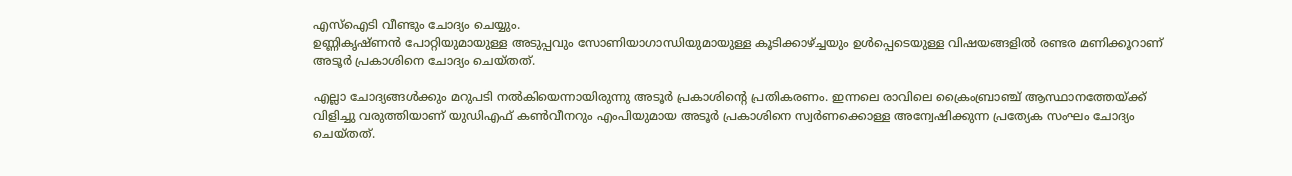എസ്‌ഐടി വീണ്ടും ചോദ്യം ചെയ്യും.
ഉണ്ണികൃഷ്ണൻ പോറ്റിയുമായുള്ള അടുപ്പവും സോണിയാഗാന്ധിയുമായുള്ള കൂടിക്കാഴ്ച്ചയും ഉള്‍പ്പെടെയുള്ള വിഷയങ്ങളില്‍ രണ്ടര മണിക്കൂറാണ് അടൂർ പ്രകാശിനെ ചോദ്യം ചെയ്തത്.

എല്ലാ ചോദ്യങ്ങള്‍ക്കും മറുപടി നല്‍കിയെന്നായിരുന്നു അടൂർ പ്രകാശിൻ്റെ പ്രതികരണം. ഇന്നലെ രാവിലെ ക്രൈംബ്രാഞ്ച് ആസ്ഥാനത്തേയ്ക്ക് വിളിച്ചു വരുത്തിയാണ് യുഡിഎഫ് കണ്‍വീനറും എംപിയുമായ അടൂർ പ്രകാശിനെ സ്വർണക്കൊള്ള അന്വേഷിക്കുന്ന പ്രത്യേക സംഘം ചോദ്യം ചെയ്തത്.